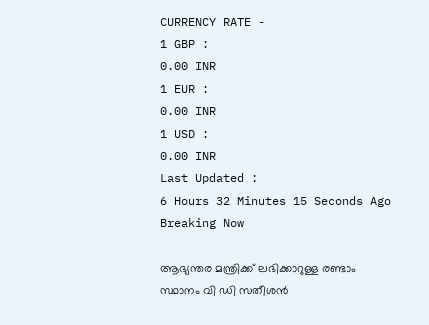CURRENCY RATE -
1 GBP :
0.00 INR
1 EUR :
0.00 INR
1 USD :
0.00 INR
Last Updated :
6 Hours 32 Minutes 15 Seconds Ago
Breaking Now

ആഭ്യന്തര മന്ത്രിക്ക് ലഭിക്കാറുള്ള രണ്ടാം സ്ഥാനം വി ഡി സതീശന്‍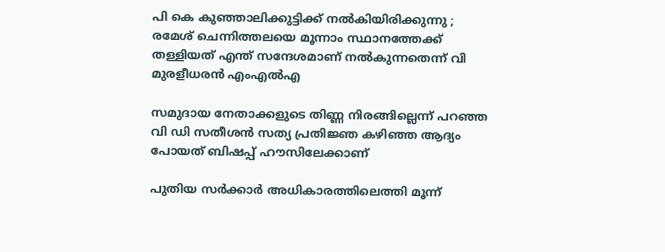പി കെ കുഞ്ഞാലിക്കുട്ടിക്ക് നല്‍കിയിരിക്കുന്നു ; രമേശ് ചെന്നിത്തലയെ മൂന്നാം സ്ഥാനത്തേക്ക് തള്ളിയത് എന്ത് സന്ദേശമാണ് നല്‍കുന്നതെന്ന് വി മുരളീധരന്‍ എംഎല്‍എ

സമുദായ നേതാക്കളുടെ തിണ്ണ നിരങ്ങില്ലെന്ന് പറഞ്ഞ വി ഡി സതീശന്‍ സത്യ പ്രതിജ്ഞ കഴിഞ്ഞ ആദ്യം പോയത് ബിഷപ്പ് ഹൗസിലേക്കാണ്

പുതിയ സര്‍ക്കാര്‍ അധികാരത്തിലെത്തി മൂന്ന്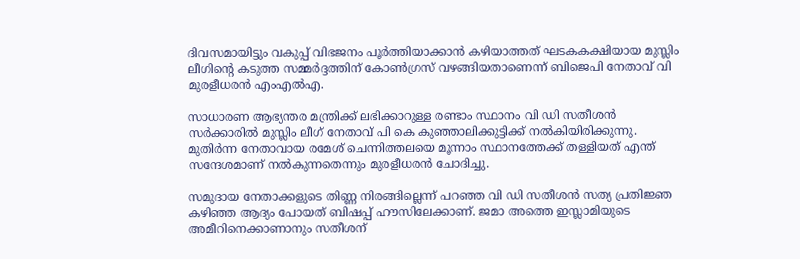ദിവസമായിട്ടും വകുപ്പ് വിഭജനം പൂര്‍ത്തിയാക്കാന്‍ കഴിയാത്തത് ഘടകകക്ഷിയായ മുസ്ലിം ലീഗിന്റെ കടുത്ത സമ്മര്‍ദ്ദത്തിന് കോണ്‍ഗ്രസ് വഴങ്ങിയതാണെന്ന് ബിജെപി നേതാവ് വി മുരളീധരന്‍ എംഎല്‍എ.

സാധാരണ ആഭ്യന്തര മന്ത്രിക്ക് ലഭിക്കാറുള്ള രണ്ടാം സ്ഥാനം വി ഡി സതീശന്‍ സര്‍ക്കാരില്‍ മുസ്ലിം ലീഗ് നേതാവ് പി കെ കുഞ്ഞാലിക്കുട്ടിക്ക് നല്‍കിയിരിക്കുന്നു. മുതിര്‍ന്ന നേതാവായ രമേശ് ചെന്നിത്തലയെ മൂന്നാം സ്ഥാനത്തേക്ക് തള്ളിയത് എന്ത് സന്ദേശമാണ് നല്‍കുന്നതെന്നും മുരളീധരന്‍ ചോദിച്ചു.

സമുദായ നേതാക്കളുടെ തിണ്ണ നിരങ്ങില്ലെന്ന് പറഞ്ഞ വി ഡി സതീശന്‍ സത്യ പ്രതിജ്ഞ കഴിഞ്ഞ ആദ്യം പോയത് ബിഷപ്പ് ഹൗസിലേക്കാണ്. ജമാ അത്തെ ഇസ്ലാമിയുടെ അമീറിനെക്കാണാനും സതീശന്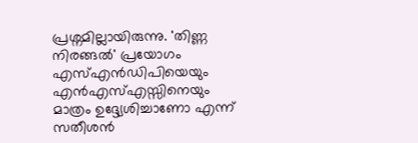പ്രശ്നമില്ലായിരുന്നു. 'തിണ്ണ നിരങ്ങല്‍' പ്രയോഗം എസ്എന്‍ഡിപിയെയും എന്‍എസ്എസ്സിനെയും മാത്രം ഉദ്ദ്യേശിച്ചാണോ എന്ന് സതീശന്‍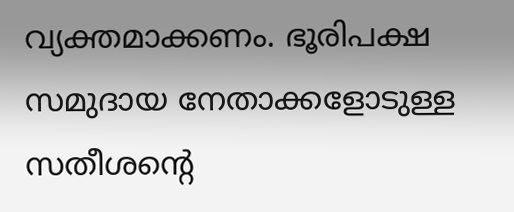വ്യക്തമാക്കണം. ഭൂരിപക്ഷ സമുദായ നേതാക്കളോടുള്ള സതീശന്റെ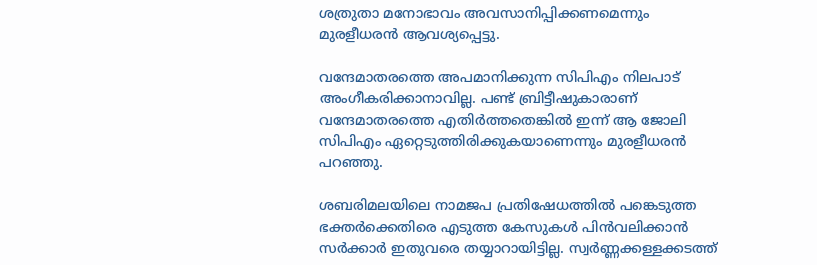ശത്രുതാ മനോഭാവം അവസാനിപ്പിക്കണമെന്നും മുരളീധരന്‍ ആവശ്യപ്പെട്ടു.

വന്ദേമാതരത്തെ അപമാനിക്കുന്ന സിപിഎം നിലപാട് അംഗീകരിക്കാനാവില്ല. പണ്ട് ബ്രിട്ടീഷുകാരാണ് വന്ദേമാതരത്തെ എതിര്‍ത്തതെങ്കില്‍ ഇന്ന് ആ ജോലി സിപിഎം ഏറ്റെടുത്തിരിക്കുകയാണെന്നും മുരളീധരന്‍ പറഞ്ഞു.

ശബരിമലയിലെ നാമജപ പ്രതിഷേധത്തില്‍ പങ്കെടുത്ത ഭക്തര്‍ക്കെതിരെ എടുത്ത കേസുകള്‍ പിന്‍വലിക്കാന്‍ സര്‍ക്കാര്‍ ഇതുവരെ തയ്യാറായിട്ടില്ല. സ്വര്‍ണ്ണക്കള്ളക്കടത്ത്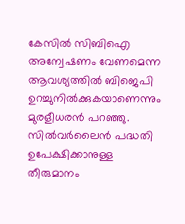കേസില്‍ സിബിഐ അന്വേഷണം വേണമെന്ന ആവശ്യത്തില്‍ ബിജെപി ഉറച്ചുനില്‍ക്കുകയാണെന്നും മുരളീധരന്‍ പറഞ്ഞു. സില്‍വര്‍ലൈന്‍ പദ്ധതി ഉപേക്ഷിക്കാനുള്ള തീരുമാനം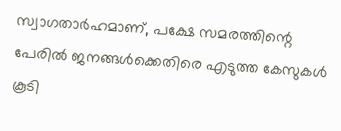സ്വാഗതാര്‍ഹമാണ്, പക്ഷേ സമരത്തിന്റെ പേരില്‍ ജനങ്ങള്‍ക്കെതിരെ എടുത്ത കേസുകള്‍ കൂടി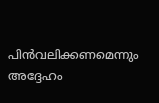പിന്‍വലിക്കണമെന്നും അദ്ദേഹം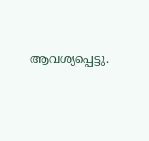ആവശ്യപ്പെട്ടു.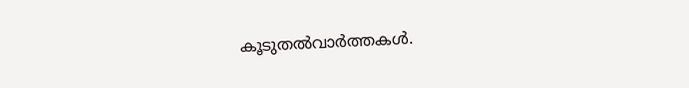കൂടുതല്‍വാര്‍ത്തകള്‍.